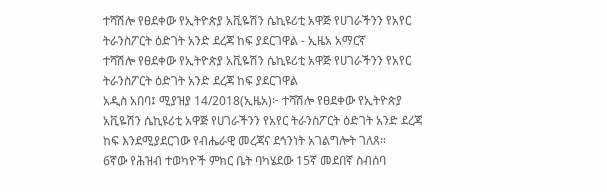ተሻሽሎ የፀደቀው የኢትዮጵያ አቪዬሽን ሴኪዩሪቲ አዋጅ የሀገራችንን የአየር ትራንስፖርት ዕድገት አንድ ደረጃ ከፍ ያደርገዋል - ኢዜአ አማርኛ
ተሻሽሎ የፀደቀው የኢትዮጵያ አቪዬሽን ሴኪዩሪቲ አዋጅ የሀገራችንን የአየር ትራንስፖርት ዕድገት አንድ ደረጃ ከፍ ያደርገዋል
አዲስ አበባ፤ ሚያዝያ 14/2018(ኢዜአ)፦ ተሻሽሎ የፀደቀው የኢትዮጵያ አቪዬሽን ሴኪዩሪቲ አዋጅ የሀገራችንን የአየር ትራንስፖርት ዕድገት አንድ ደረጃ ከፍ እንደሚያደርገው የብሔራዊ መረጃና ደኅንነት አገልግሎት ገለጸ።
6ኛው የሕዝብ ተወካዮች ምክር ቤት ባካሄደው 15ኛ መደበኛ ስብሰባ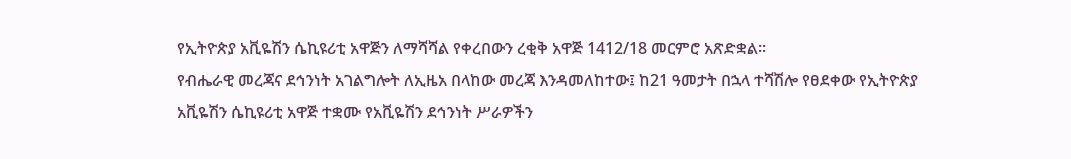የኢትዮጵያ አቪዬሽን ሴኪዩሪቲ አዋጅን ለማሻሻል የቀረበውን ረቂቅ አዋጅ 1412/18 መርምሮ አጽድቋል፡፡
የብሔራዊ መረጃና ደኅንነት አገልግሎት ለኢዜአ በላከው መረጃ እንዳመለከተው፤ ከ21 ዓመታት በኋላ ተሻሽሎ የፀደቀው የኢትዮጵያ አቪዬሽን ሴኪዩሪቲ አዋጅ ተቋሙ የአቪዬሽን ደኅንነት ሥራዎችን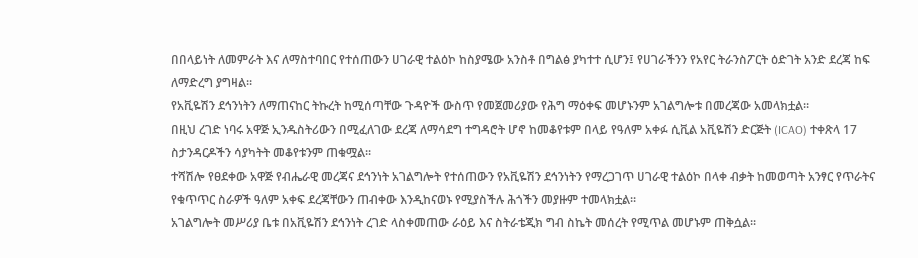በበላይነት ለመምራት እና ለማስተባበር የተሰጠውን ሀገራዊ ተልዕኮ ከስያሜው አንስቶ በግልፅ ያካተተ ሲሆን፤ የሀገራችንን የአየር ትራንስፖርት ዕድገት አንድ ደረጃ ከፍ ለማድረግ ያግዛል፡፡
የአቪዬሽን ደኅንነትን ለማጠናከር ትኩረት ከሚሰጣቸው ጉዳዮች ውስጥ የመጀመሪያው የሕግ ማዕቀፍ መሆኑንም አገልግሎቱ በመረጃው አመላክቷል።
በዚህ ረገድ ነባሩ አዋጅ ኢንዱስትሪውን በሚፈለገው ደረጃ ለማሳደግ ተግዳሮት ሆኖ ከመቆየቱም በላይ የዓለም አቀፉ ሲቪል አቪዬሽን ድርጅት (ICAO) ተቀጽላ 17 ስታንዳርዶችን ሳያካትት መቆየቱንም ጠቁሟል፡፡
ተሻሽሎ የፀደቀው አዋጅ የብሔራዊ መረጃና ደኅንነት አገልግሎት የተሰጠውን የአቪዬሽን ደኅንነትን የማረጋገጥ ሀገራዊ ተልዕኮ በላቀ ብቃት ከመወጣት አንፃር የጥራትና የቁጥጥር ስራዎች ዓለም አቀፍ ደረጃቸውን ጠብቀው እንዲከናወኑ የሚያስችሉ ሕጎችን መያዙም ተመላክቷል፡፡
አገልግሎት መሥሪያ ቤቱ በአቪዬሽን ደኅንነት ረገድ ላስቀመጠው ራዕይ እና ስትራቴጂክ ግብ ስኬት መሰረት የሚጥል መሆኑም ጠቅሷል፡፡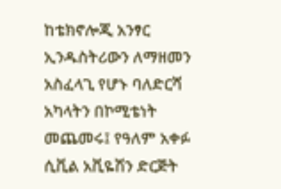ከቴክኖሎጂ አንፃር ኢንዱስትሪውን ለማዘመን አስፈላጊ የሆኑ ባለድርሻ አካላትን በኮሚቴነት መጨመሩ፤ የዓለም አቀፉ ሲቪል አቪዬሽን ድርጅት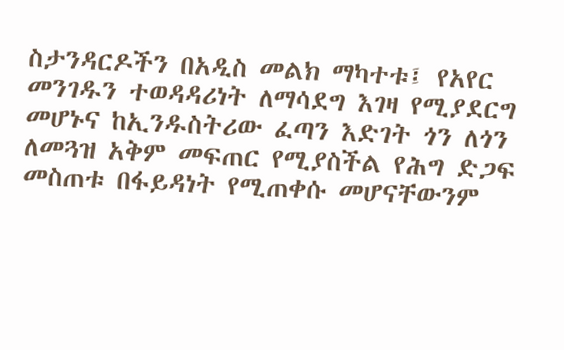ስታንዳርዶችን በአዲስ መልክ ማካተቱ፤ የአየር መንገዱን ተወዳዳሪነት ለማሳደግ እገዛ የሚያደርግ መሆኑና ከኢንዱስትሪው ፈጣን እድገት ጎን ለጎን ለመጓዝ አቅም መፍጠር የሚያስችል የሕግ ድጋፍ መስጠቱ በፋይዳነት የሚጠቀሱ መሆናቸውንም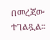በመረጃው ተገልጿል፡፡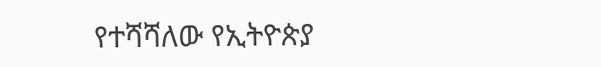የተሻሻለው የኢትዮጵያ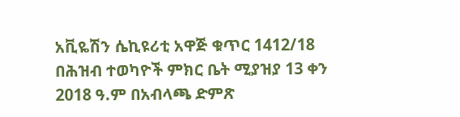አቪዬሽን ሴኪዩሪቲ አዋጅ ቁጥር 1412/18 በሕዝብ ተወካዮች ምክር ቤት ሚያዝያ 13 ቀን 2018 ዓ.ም በአብላጫ ድምጽ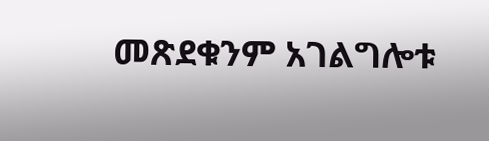መጽደቁንም አገልግሎቱ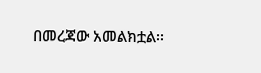በመረጃው አመልክቷል፡፡